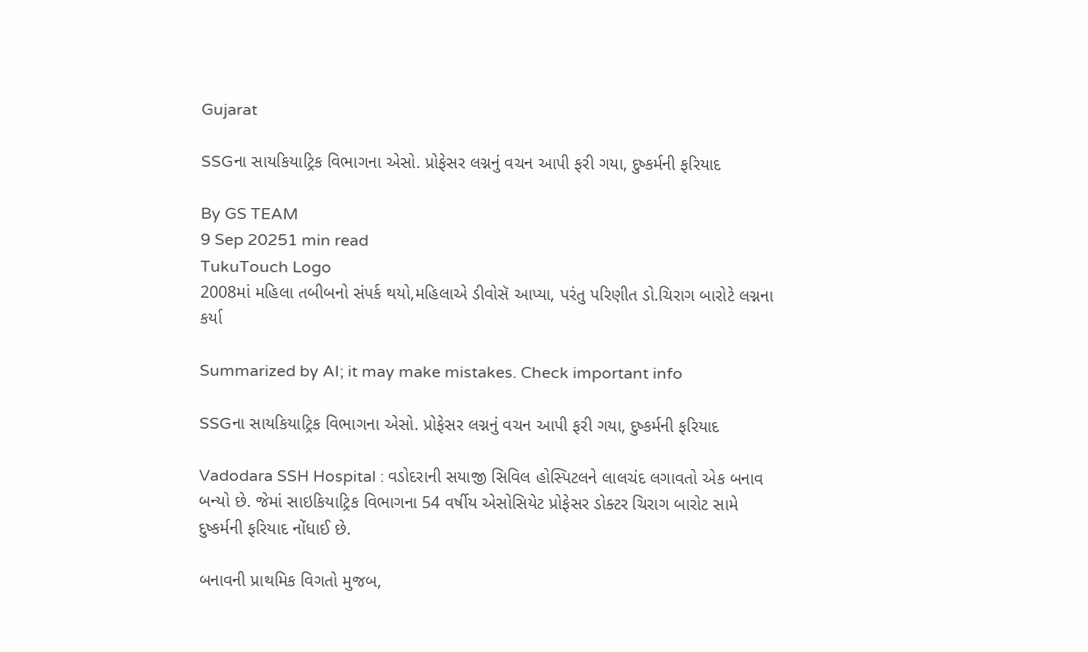Gujarat

SSGના સાયકિયાટ્રિક વિભાગના એસો. પ્રોફેસર લગ્નનું વચન આપી ફરી ગયા, દુષ્કર્મની ફરિયાદ

By GS TEAM
9 Sep 20251 min read
TukuTouch Logo
2008માં મહિલા તબીબનો સંપર્ક થયો,મહિલાએ ડીવોસૅ આપ્યા, પરંતુ પરિણીત ડો.ચિરાગ બારોટે લગ્નના કર્યા

Summarized by AI; it may make mistakes. Check important info

SSGના સાયકિયાટ્રિક વિભાગના એસો. પ્રોફેસર લગ્નનું વચન આપી ફરી ગયા, દુષ્કર્મની ફરિયાદ

Vadodara SSH Hospital : વડોદરાની સયાજી સિવિલ હોસ્પિટલને લાલચંદ લગાવતો એક બનાવ બન્યો છે. જેમાં સાઇકિયાટ્રિક વિભાગના 54 વર્ષીય એસોસિયેટ પ્રોફેસર ડોક્ટર ચિરાગ બારોટ સામે દુષ્કર્મની ફરિયાદ નોંધાઈ છે.

બનાવની પ્રાથમિક વિગતો મુજબ,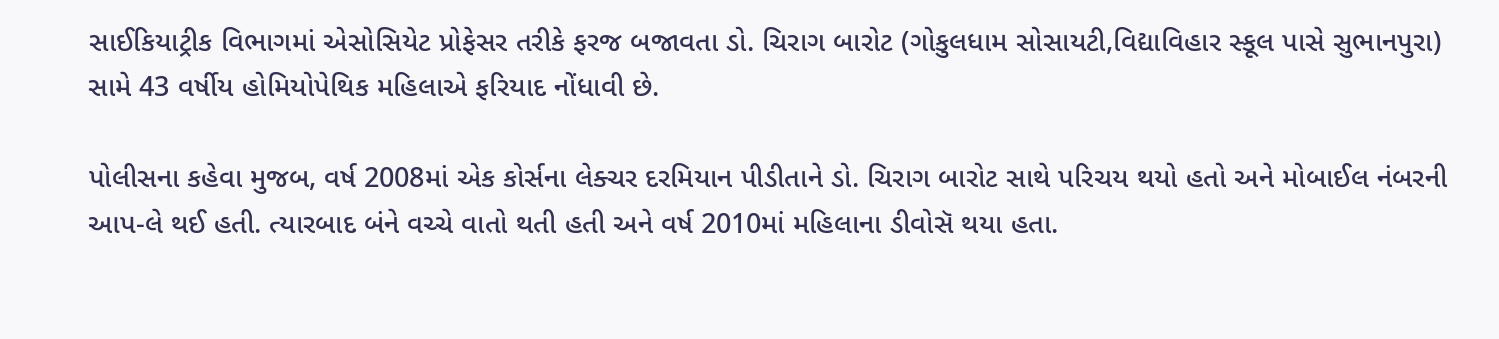સાઈકિયાટ્રીક વિભાગમાં એસોસિયેટ પ્રોફેસર તરીકે ફરજ બજાવતા ડો. ચિરાગ બારોટ (ગોકુલધામ સોસાયટી,વિદ્યાવિહાર સ્કૂલ પાસે સુભાનપુરા) સામે 43 વર્ષીય હોમિયોપેથિક મહિલાએ ફરિયાદ નોંધાવી છે.

પોલીસના કહેવા મુજબ, વર્ષ 2008માં એક કોર્સના લેક્ચર દરમિયાન પીડીતાને ડો. ચિરાગ બારોટ સાથે પરિચય થયો હતો અને મોબાઈલ નંબરની આપ-લે થઈ હતી. ત્યારબાદ બંને વચ્ચે વાતો થતી હતી અને વર્ષ 2010માં મહિલાના ડીવોસૅ થયા હતા.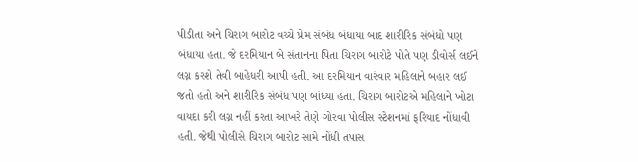પીડીતા અને ચિરાગ બારોટ વચ્ચે પ્રેમ સંબંધ બંધાયા બાદ શારીરિક સંબંધો પણ બંધાયા હતા. જે દરમિયાન બે સંતાનના પિતા ચિરાગ બારોટે પોતે પણ ડીવોર્સ લઈને લગ્ન કરશે તેવી બાહેધરી આપી હતી. આ દરમિયાન વારંવાર મહિલાને બહાર લઈ જતો હતો અને શારીરિક સંબંધ પણ બાંધ્યા હતા. ચિરાગ બારોટએ મહિલાને ખોટા વાયદા કરી લગ્ન નહીં કરતા આખરે તેણે ગોરવા પોલીસ સ્ટેશનમાં ફરિયાદ નોંધાવી હતી. જેથી પોલીસે ચિરાગ બારોટ સામે નોંધી તપાસ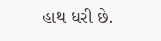હાથ ધરી છે.